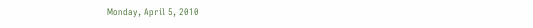Monday, April 5, 2010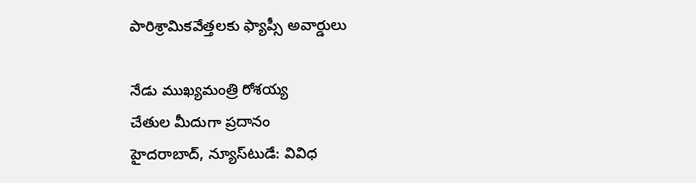పారిశ్రామికవేత్తలకు ఫ్యాప్సీ అవార్డులు

నేడు ముఖ్యమంత్రి రోశయ్య
చేతుల మీదుగా ప్రదానం
హైదరాబాద్‌, న్యూస్‌టుడే: వివిధ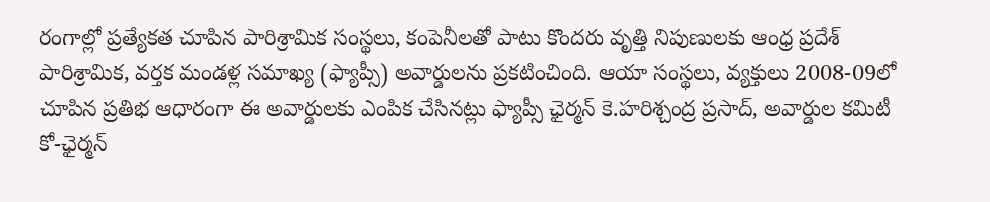రంగాల్లో ప్రత్యేకత చూపిన పారిశ్రామిక సంస్థలు, కంపెనీలతో పాటు కొందరు వృత్తి నిపుణులకు ఆంధ్ర ప్రదేశ్‌ పారిశ్రామిక, వర్తక మండళ్ల సమాఖ్య (ఫ్యాప్సీ) అవార్డులను ప్రకటించింది. ఆయా సంస్థలు, వ్యక్తులు 2008-09లో చూపిన ప్రతిభ ఆధారంగా ఈ అవార్డులకు ఎంపిక చేసినట్లు ఫ్యాప్సీ ఛైర్మన్‌ కె.హరిశ్చంద్ర ప్రసాద్‌, అవార్డుల కమిటీ కో-ఛైర్మన్‌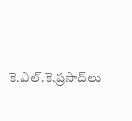కె.ఎల్‌.కె.ప్రసాద్‌లు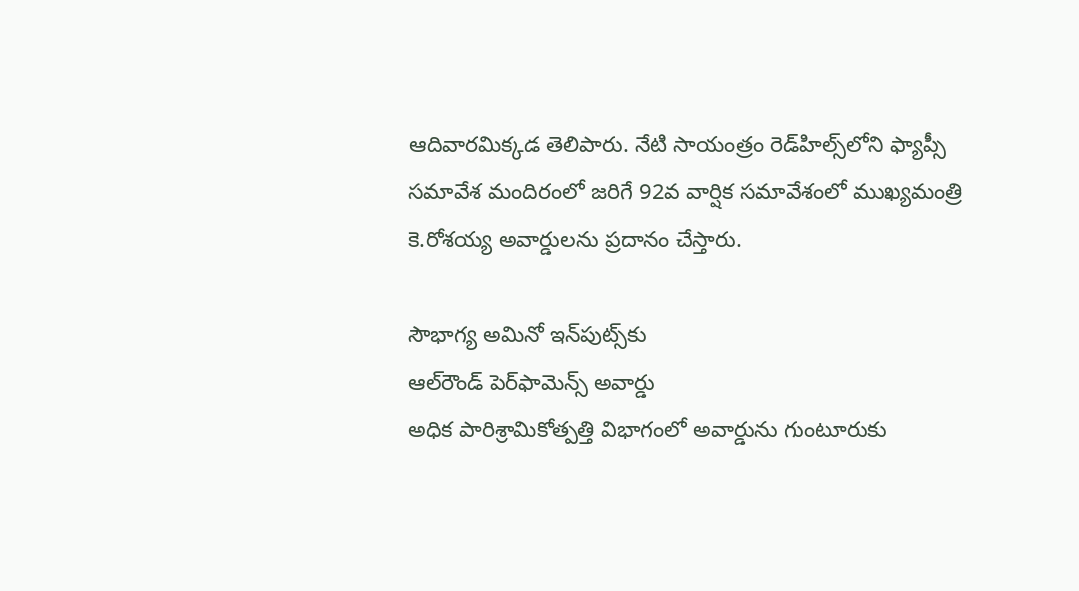ఆదివారమిక్కడ తెలిపారు. నేటి సాయంత్రం రెడ్‌హిల్స్‌లోని ఫ్యాప్సీ సమావేశ మందిరంలో జరిగే 92వ వార్షిక సమావేశంలో ముఖ్యమంత్రి కె.రోశయ్య అవార్డులను ప్రదానం చేస్తారు.

సౌభాగ్య అమినో ఇన్‌పుట్స్‌కు
ఆల్‌రౌండ్‌ పెర్‌ఫామెన్స్‌ అవార్డు
అధిక పారిశ్రామికోత్పత్తి విభాగంలో అవార్డును గుంటూరుకు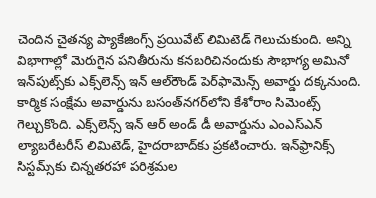చెందిన చైతన్య ప్యాకేజింగ్స్‌ ప్రయివేట్‌ లిమిటెడ్‌ గెలుచుకుంది. అన్ని విభాగాల్లో మెరుగైన పనితీరును కనబరిచినందుకు సౌభాగ్య అమినో ఇన్‌పుట్స్‌కు ఎక్స్‌లెన్స్‌ ఇన్‌ ఆల్‌రౌండ్‌ పెర్‌ఫామెన్స్‌ అవార్డు దక్కనుంది. కార్మిక సంక్షేమ అవార్డును బసంత్‌నగర్‌లోని కేశోరాం సిమెంట్స్‌ గెల్చుకొంది. ఎక్స్‌లెన్స్‌ ఇన్‌ ఆర్‌ అండ్‌ డీ అవార్డును ఎంఎస్‌ఎన్‌ ల్యాబరేటరీస్‌ లిమిటెడ్‌, హైదరాబాద్‌కు ప్రకటించారు. ఇన్‌ఫ్రానిక్స్‌ సిస్టమ్స్‌కు చిన్నతరహా పరిశ్రమల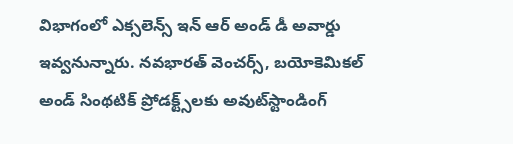విభాగంలో ఎక్సలెన్స్‌ ఇన్‌ ఆర్‌ అండ్‌ డీ అవార్డు ఇవ్వనున్నారు. నవభారత్‌ వెంచర్స్‌, బయోకెమికల్‌ అండ్‌ సింథటిక్‌ ప్రోడక్ట్స్‌లకు అవుట్‌స్టాండింగ్‌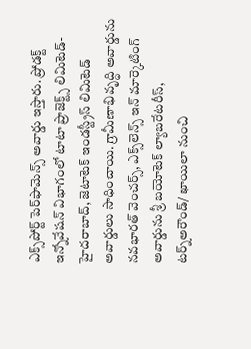ఎక్స్‌పోర్ట్‌ పెర్‌ఫామెన్స్‌ అవార్డు ఇస్తారు. ప్రోడక్ట్‌ ఇన్నోవేషన్‌ విభాగంలో టాటా ప్రాజెక్ట్స్‌ లిమిటెడ్‌- హైదరాబాద్‌, జెటాటెక్‌ ఇండస్ట్రీస్‌ లిమిటెడ్‌ అవార్డులు సాధించాయి. గ్రామీణాభివృద్ధి అవార్డును నవభారత్‌ వెంచర్స్‌, ఎక్స్‌లెన్స్‌ ఇన్‌ మార్కెటింగ్‌ అవార్డును శ్రీ బయోటెక్‌ ల్యాబరేటరీస్‌, టర్న్‌అరౌండ్‌/ ఖాయిలా నుంచి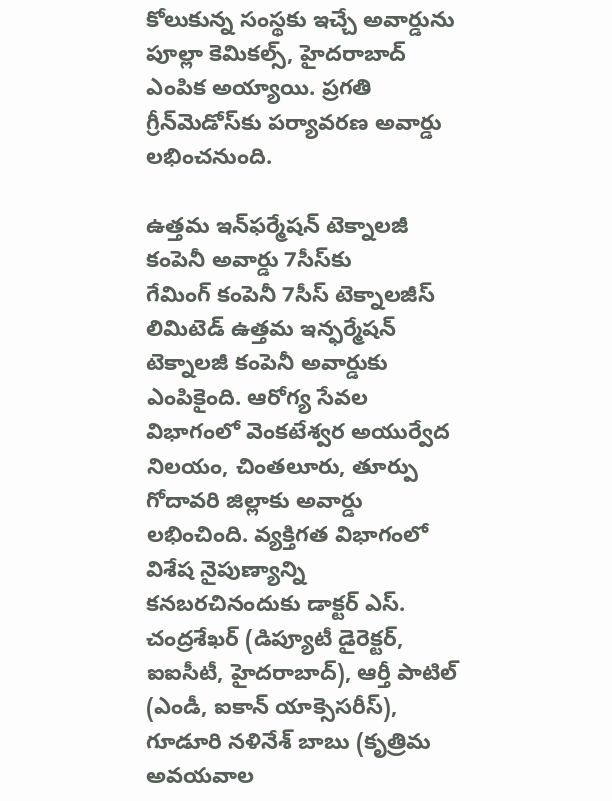కోలుకున్న సంస్థకు ఇచ్చే అవార్డును పూల్లా కెమికల్స్‌, హైదరాబాద్‌ ఎంపిక అయ్యాయి. ప్రగతి గ్రీన్‌మెడోస్‌కు పర్యావరణ అవార్డు లభించనుంది.

ఉత్తమ ఇన్‌ఫర్మేషన్‌ టెక్నాలజీ కంపెనీ అవార్డు 7సీస్‌కు
గేమింగ్‌ కంపెనీ 7సీస్‌ టెక్నాలజీస్‌ లిమిటెడ్‌ ఉత్తమ ఇన్ఫర్మేషన్‌ టెక్నాలజీ కంపెనీ అవార్డుకు ఎంపికైంది. ఆరోగ్య సేవల విభాగంలో వెంకటేశ్వర అయుర్వేద నిలయం, చింతలూరు, తూర్పు గోదావరి జిల్లాకు అవార్డు లభించింది. వ్యక్తిగత విభాగంలో విశేష నైపుణ్యాన్ని కనబరచినందుకు డాక్టర్‌ ఎస్‌. చంద్రశేఖర్‌ (డిప్యూటీ డైరెక్టర్‌, ఐఐసీటీ, హైదరాబాద్‌), ఆర్తీ పాటిల్‌ (ఎండీ, ఐకాన్‌ యాక్సెసరీస్‌), గూడూరి నళినేశ్‌ బాబు (కృత్రిమ అవయవాల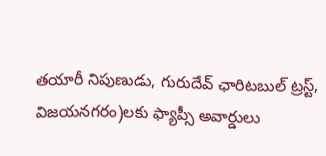తయారీ నిపుణుడు, గురుదేవ్‌ ఛారిటబుల్‌ ట్రస్ట్‌, విజయనగరం)లకు ఫ్యాప్సీ అవార్డులు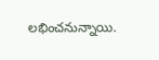లభించనున్నాయి.